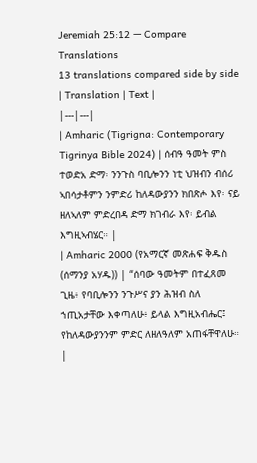Jeremiah 25:12 — Compare Translations
13 translations compared side by side
| Translation | Text |
|---|---|
| Amharic (Tigrigna: Contemporary Tigrinya Bible 2024) | ሰብዓ ዓመት ምስ ተወድአ ድማ፡ ንንጉስ ባቢሎንን ነቲ ህዝብን ብሰሪ ኣበሳታቶምን ንምድሪ ከለዳውያንን ክበጽሖ እየ፡ ናይ ዘለኣለም ምድረበዳ ድማ ክገብራ እየ፡ ይብል እግዚኣብሄር። |
| Amharic 2000 (የአማርኛ መጽሐፍ ቅዱስ (ሰማንያ አሃዱ)) | “ሰባው ዓመትም በተፈጸመ ጊዜ፥ የባቢሎንን ንጉሥና ያን ሕዝብ ስለ ኀጢአታቸው እቀጣለሁ፥ ይላል እግዚአብሔር፤ የከለዳውያንንም ምድር ለዘለዓለም አጠፋቸዋለሁ። |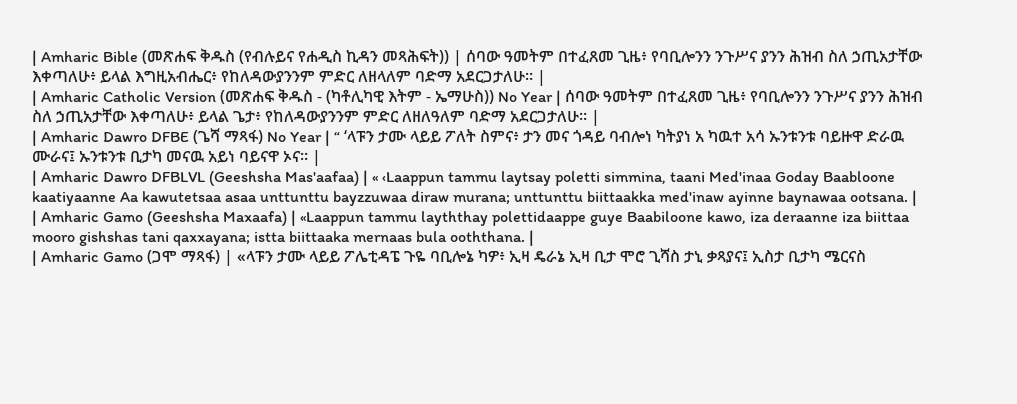| Amharic Bible (መጽሐፍ ቅዱስ (የብሉይና የሐዲስ ኪዳን መጻሕፍት)) | ሰባው ዓመትም በተፈጸመ ጊዜ፥ የባቢሎንን ንጉሥና ያንን ሕዝብ ስለ ኃጢአታቸው እቀጣለሁ፥ ይላል እግዚአብሔር፥ የከለዳውያንንም ምድር ለዘላለም ባድማ አደርጋታለሁ። |
| Amharic Catholic Version (መጽሐፍ ቅዱስ - (ካቶሊካዊ እትም - ኤማሁስ)) No Year | ሰባው ዓመትም በተፈጸመ ጊዜ፥ የባቢሎንን ንጉሥና ያንን ሕዝብ ስለ ኃጢአታቸው እቀጣለሁ፥ ይላል ጌታ፥ የከለዳውያንንም ምድር ለዘለዓለም ባድማ አደርጋታለሁ። |
| Amharic Dawro DFBE (ጌሻ ማጻፋ) No Year | “ ‘ላፑን ታሙ ላይይ ፖለት ስምና፥ ታን መና ጎዳይ ባብሎነ ካትያነ አ ካዉተ አሳ ኡንቱንቱ ባይዙዋ ድራዉ ሙራና፤ ኡንቱንቱ ቢታካ መናዉ አይነ ባይናዋ ኦና። |
| Amharic Dawro DFBLVL (Geeshsha Mas'aafaa) | « ‹Laappun tammu laytsay poletti simmina, taani Med'inaa Goday Baabloone kaatiyaanne Aa kawutetsaa asaa unttunttu bayzzuwaa diraw murana; unttunttu biittaakka med'inaw ayinne baynawaa ootsana. |
| Amharic Gamo (Geeshsha Maxaafa) | «Laappun tammu layththay polettidaappe guye Baabiloone kawo, iza deraanne iza biittaa mooro gishshas tani qaxxayana; istta biittaaka mernaas bula ooththana. |
| Amharic Gamo (ጋሞ ማጻፋ) | «ላፑን ታሙ ላይይ ፖሌቲዳፔ ጉዬ ባቢሎኔ ካዎ፥ ኢዛ ዴራኔ ኢዛ ቢታ ሞሮ ጊሻስ ታኒ ቃጻያና፤ ኢስታ ቢታካ ሜርናስ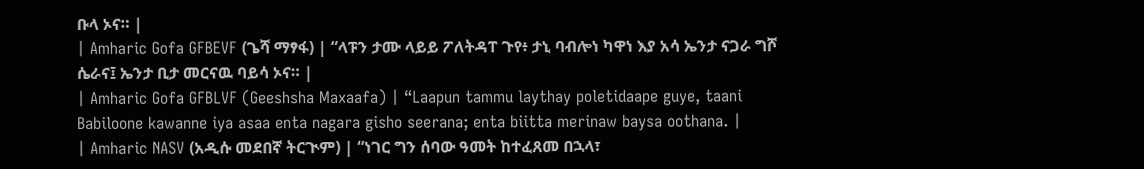ቡላ ኦና። |
| Amharic Gofa GFBEVF (ጌሻ ማፃፋ) | “ላፑን ታሙ ላይይ ፖለትዳፐ ጉየ፥ ታኒ ባብሎነ ካዋነ እያ አሳ ኤንታ ናጋራ ግሾ ሴራና፤ ኤንታ ቢታ መርናዉ ባይሳ ኦና። |
| Amharic Gofa GFBLVF (Geeshsha Maxaafa) | “Laapun tammu laythay poletidaape guye, taani Babiloone kawanne iya asaa enta nagara gisho seerana; enta biitta merinaw baysa oothana. |
| Amharic NASV (አዲሱ መደበኛ ትርጒም) | “ነገር ግን ሰባው ዓመት ከተፈጸመ በኋላ፣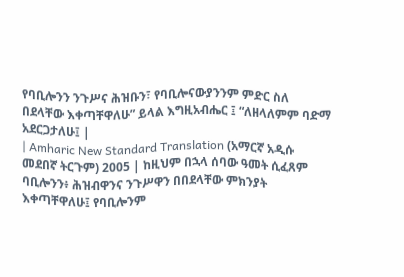የባቢሎንን ንጉሥና ሕዝቡን፣ የባቢሎናውያንንም ምድር ስለ በደላቸው እቀጣቸዋለሁ” ይላል እግዚአብሔር ፤ “ለዘላለምም ባድማ አደርጋታለሁ፤ |
| Amharic New Standard Translation (አማርኛ አዲሱ መደበኛ ትርጉም) 2005 | ከዚህም በኋላ ሰባው ዓመት ሲፈጸም ባቢሎንን፥ ሕዝብዋንና ንጉሥዋን በበደላቸው ምክንያት እቀጣቸዋለሁ፤ የባቢሎንም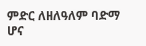ምድር ለዘለዓለም ባድማ ሆና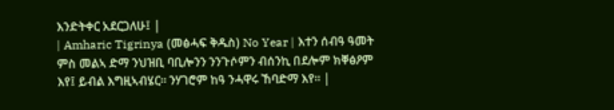እንድትቀር አደርጋለሁ፤ |
| Amharic Tigrinya (መፅሓፍ ቅዱስ) No Year | እተን ሰብዓ ዓመት ምስ መልኣ ድማ ንህዝቢ ባቢሎንን ንንጉሶምን ብሰንኪ በደሎም ክቐፅዖም እየ፤ ይብል እግዚኣብሄር። ንሃገሮም ከዓ ንሓዋሩ ኸባድማ እየ። |